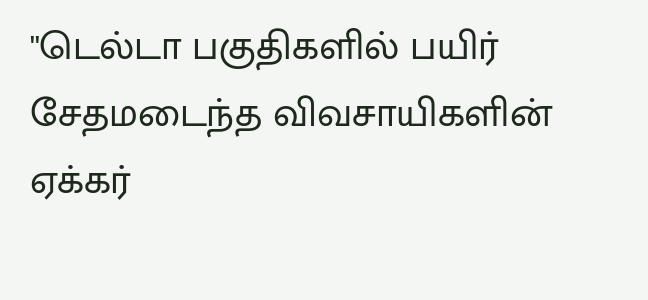''டெல்டா பகுதிகளில் பயிர் சேதமடைந்த விவசாயிகளின் ஏக்கர்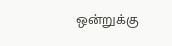ஒன்றுக்கு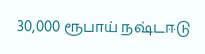30,000 ரூபாய் நஷ்டஈடு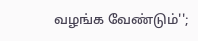வழங்க வேண்டும்'';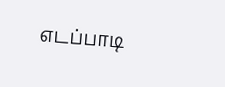எடப்பாடி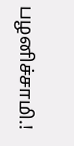பழனிச்சாமி.!